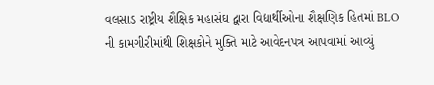વલસાડ રાષ્ટ્રીય શૈક્ષિક મહાસંઘ દ્વારા વિદ્યાર્થીઓના શૈક્ષણિક હિતમાં BLO ની કામગીરીમાંથી શિક્ષકોને મુક્તિ માટે આવેદનપત્ર આપવામાં આવ્યું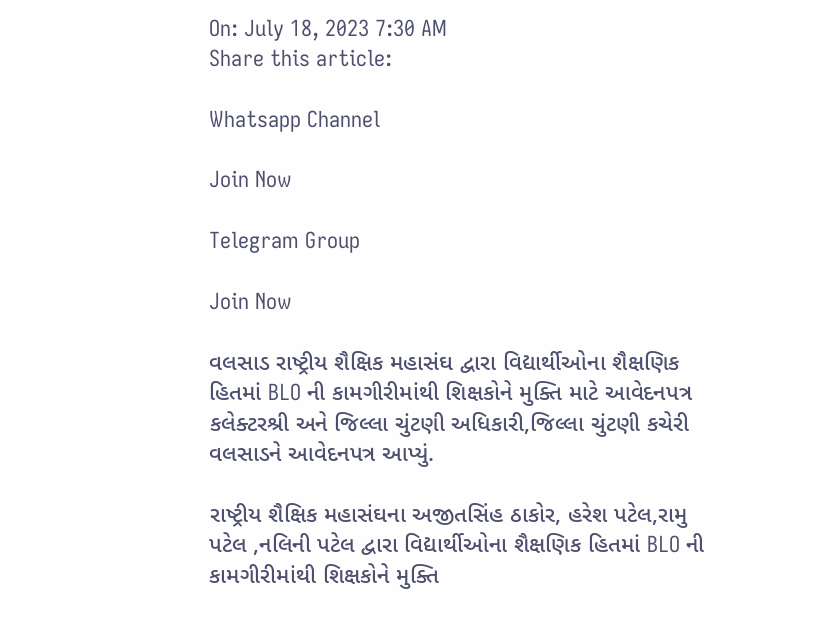On: July 18, 2023 7:30 AM
Share this article:

Whatsapp Channel

Join Now

Telegram Group

Join Now

વલસાડ રાષ્ટ્રીય શૈક્ષિક મહાસંઘ દ્વારા વિદ્યાર્થીઓના શૈક્ષણિક હિતમાં BLO ની કામગીરીમાંથી શિક્ષકોને મુક્તિ માટે આવેદનપત્ર કલેક્ટરશ્રી અને જિલ્લા ચુંટણી અધિકારી,જિલ્લા ચુંટણી કચેરી વલસાડને આવેદનપત્ર આપ્યું.

રાષ્ટ્રીય શૈક્ષિક મહાસંઘના અજીતસિંહ ઠાકોર, હરેશ પટેલ,રામુ પટેલ ,નલિની પટેલ દ્વારા વિદ્યાર્થીઓના શૈક્ષણિક હિતમાં BLO ની કામગીરીમાંથી શિક્ષકોને મુક્તિ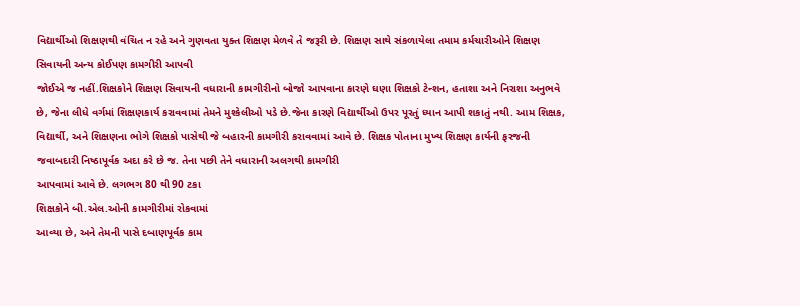વિદ્યાર્થીઓ શિક્ષણથી વંચિત ન રહે અને ગુણવતા યુક્ત શિક્ષણ મેળવે તે જરૂરી છે. શિક્ષણ સાથે સંકળાયેલા તમામ કર્મચારીઓને શિક્ષણ સિવાયની અન્ય કોઈપણ કામગીરી આપવી
જોઈએ જ નહીં.શિક્ષકોને શિક્ષણ સિવાયની વધારાની કામગીરીનો બોજો આપવાના કારણે ઘણા શિક્ષકો ટેન્શન, હતાશા અને નિરાશા અનુભવે છે, જેના લીધે વર્ગમાં શિક્ષણકાર્ય કરાવવામાં તેમને મુશ્કેલીઓ પડે છે.જેના કારણે વિદ્યાર્થીઓ ઉપર પૂરતું ધ્યાન આપી શકાતું નથી. આમ શિક્ષક, વિદ્યાર્થી, અને શિક્ષણના ભોગે શિક્ષકો પાસેથી જે બહારની કામગીરી કરાવવામાં આવે છે. શિક્ષક પોતાના મુખ્ય શિક્ષણ કાર્યની ફરજની જવાબદારી નિષ્ઠાપૂર્વક અદા કરે છે જ. તેના પછી તેને વધારાની અલગથી કામગીરી
આપવામાં આવે છે. લગભગ 80 થી 90 ટકા
શિક્ષકોને બી.એલ.ઓની કામગીરીમાં રોકવામાં
આવ્યા છે, અને તેમની પાસે દબાણપૂર્વક કામ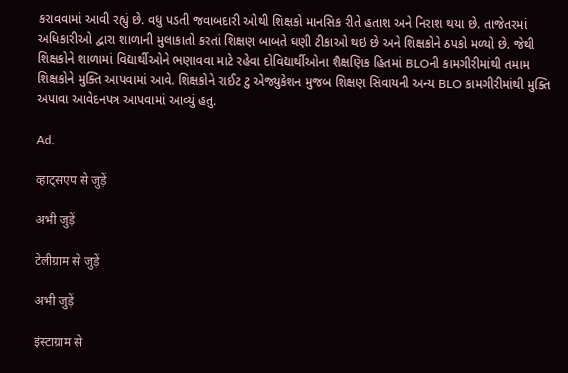કરાવવામાં આવી રહ્યું છે. વધુ પડતી જવાબદારી ઓથી શિક્ષકો માનસિક રીતે હતાશ અને નિરાશ થયા છે. તાજેતરમાં અધિકારીઓ દ્વારા શાળાની મુલાકાતો કરતાં શિક્ષણ બાબતે ઘણી ટીકાઓ થઇ છે અને શિક્ષકોને ઠપકો મળ્યો છે. જેથી શિક્ષકોને શાળામાં વિદ્યાર્થીઓને ભણાવવા માટે રહેવા દોવિદ્યાર્થીઓના શૈક્ષણિક હિતમાં BLOની કામગીરીમાંથી તમામ શિક્ષકોને મુક્તિ આપવામાં આવે. શિક્ષકોને રાઈટ ટુ એજ્યુકેશન મુજબ શિક્ષણ સિવાયની અન્ય BLO કામગીરીમાંથી મુક્તિ અપાવા આવેદનપત્ર આપવામાં આવ્યું હતુ.

Ad.

व्हाट्सएप से जुड़ें

अभी जुड़ें

टेलीग्राम से जुड़ें

अभी जुड़ें

इंस्टाग्राम से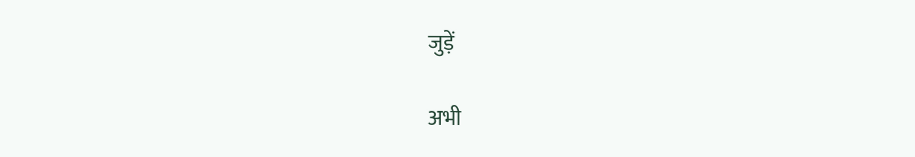जुड़ें

अभी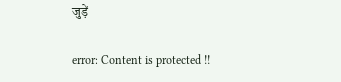जुड़ें

error: Content is protected !!